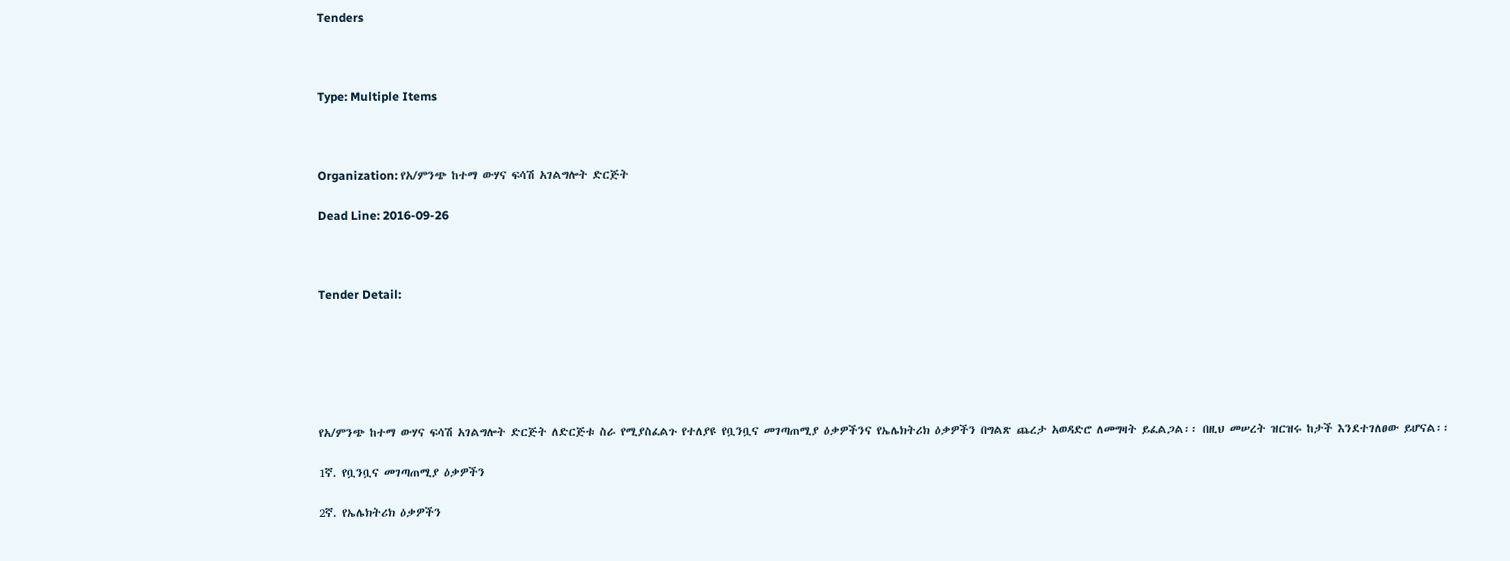Tenders



Type: Multiple Items



Organization: የአ/ምንጭ ከተማ ውሃና ፍሳሽ አገልግሎት ድርጅት

Dead Line: 2016-09-26



Tender Detail:






የአ/ምንጭ ከተማ ውሃና ፍሳሽ አገልግሎት ድርጅት ለድርጅቱ ስራ የሚያስፈልጉ የተለያዩ የቧንቧና መገጣጠሚያ ዕቃዎችንና የኤሌክትሪክ ዕቃዎችን በግልጽ ጨረታ አወዳድሮ ለመግዛት ይፈልጋል፡፡ በዚህ መሠረት ዝርዝሩ ከታች እንደተገለፀው ይሆናል፡፡

1ኛ. የቧንቧና መገጣጠሚያ ዕቃዎችን

2ኛ. የኤሌክትሪክ ዕቃዎችን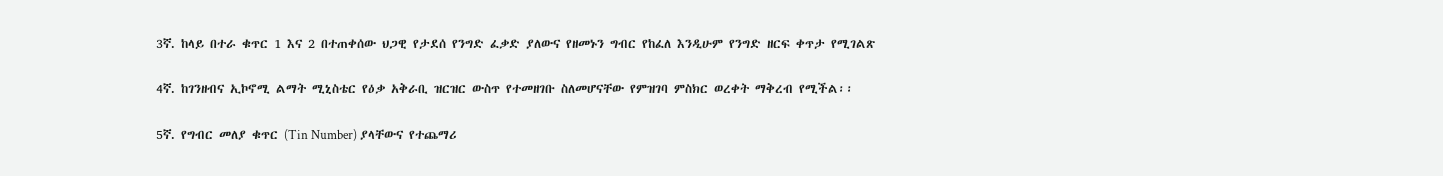3ኛ. ከላይ በተራ ቁጥር 1 እና 2 በተጠቀሰው ህጋዊ የታደሰ የንግድ ፈቃድ ያለውና የዘመኑን ግብር የከፈለ እንዲሁም የንግድ ዘርፍ ቀጥታ የሚገልጽ

4ኛ. ከገንዘብና ኢኮኖሚ ልማት ሚኒስቴር የዕቃ አቅራቢ ዝርዝር ውስጥ የተመዘገቡ ስለመሆናቸው የምዝገባ ምስክር ወረቀት ማቅረብ የሚችል፡፡

5ኛ. የግብር መለያ ቁጥር (Tin Number) ያላቸውና የተጨማሪ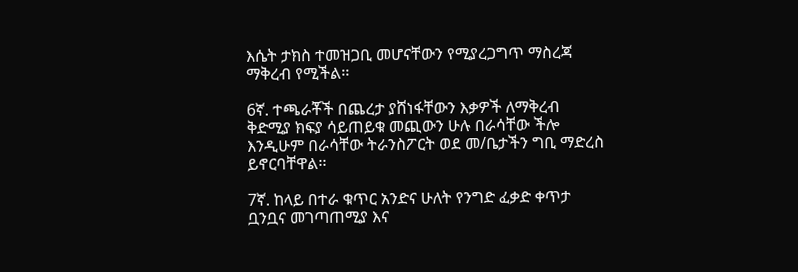እሴት ታክስ ተመዝጋቢ መሆናቸውን የሚያረጋግጥ ማስረጃ ማቅረብ የሚችል፡፡

6ኛ. ተጫራቾች በጨረታ ያሸነፋቸውን እቃዎች ለማቅረብ ቅድሚያ ክፍያ ሳይጠይቁ መጪውን ሁሉ በራሳቸው ችሎ እንዲሁም በራሳቸው ትራንስፖርት ወደ መ/ቤታችን ግቢ ማድረስ ይኖርባቸዋል፡፡

7ኛ. ከላይ በተራ ቁጥር አንድና ሁለት የንግድ ፈቃድ ቀጥታ ቧንቧና መገጣጠሚያ እና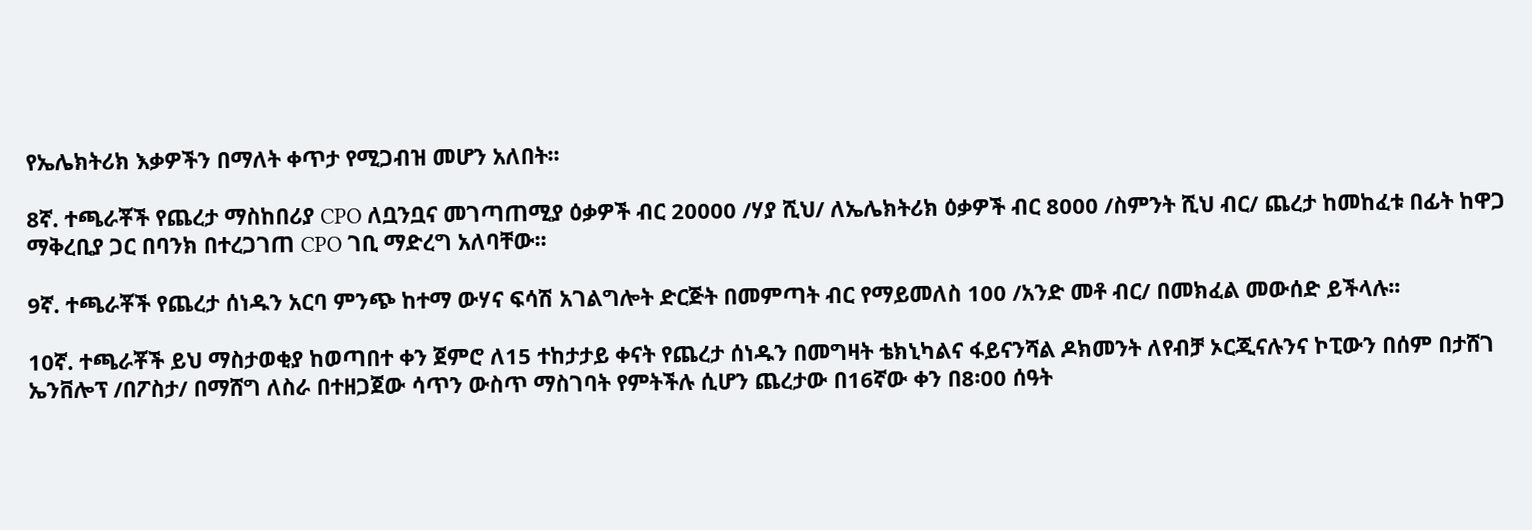የኤሌክትሪክ እቃዎችን በማለት ቀጥታ የሚጋብዝ መሆን አለበት፡፡

8ኛ. ተጫራቾች የጨረታ ማስከበሪያ CPO ለቧንቧና መገጣጠሚያ ዕቃዎች ብር 20000 /ሃያ ሺህ/ ለኤሌክትሪክ ዕቃዎች ብር 8000 /ስምንት ሺህ ብር/ ጨረታ ከመከፈቱ በፊት ከዋጋ ማቅረቢያ ጋር በባንክ በተረጋገጠ CPO ገቢ ማድረግ አለባቸው፡፡

9ኛ. ተጫራቾች የጨረታ ሰነዱን አርባ ምንጭ ከተማ ውሃና ፍሳሽ አገልግሎት ድርጅት በመምጣት ብር የማይመለስ 100 /አንድ መቶ ብር/ በመክፈል መውሰድ ይችላሉ፡፡

10ኛ. ተጫራቾች ይህ ማስታወቂያ ከወጣበተ ቀን ጀምሮ ለ15 ተከታታይ ቀናት የጨረታ ሰነዱን በመግዛት ቴክኒካልና ፋይናንሻል ዶክመንት ለየብቻ ኦርጂናሉንና ኮፒውን በሰም በታሸገ ኤንቨሎፕ /በፖስታ/ በማሸግ ለስራ በተዘጋጀው ሳጥን ውስጥ ማስገባት የምትችሉ ሲሆን ጨረታው በ16ኛው ቀን በ8፡00 ሰዓት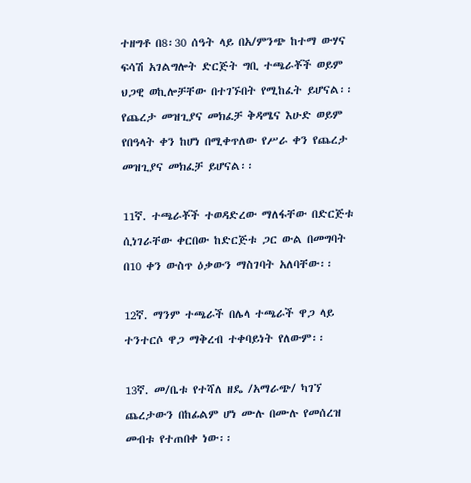ተዘግቶ በ8፡30 ሰዓት ላይ በአ/ምንጭ ከተማ ውሃና ፍሳሽ አገልግሎት ድርጅት ግቢ ተጫራቾች ወይም ህጋዊ ወኪሎቻቸው በተገኙበት የሚከፈት ይሆናል፡፡ የጨረታ መዝጊያና መክፈቻ ቅዳሜና እሁድ ወይም የበዓላት ቀን ከሆነ በሚቀጥለው የሥራ ቀን የጨረታ መዝጊያና መክፈቻ ይሆናል፡፡

11ኛ. ተጫራቾች ተወዳድረው ማለፋቸው በድርጅቱ ሲነገራቸው ቀርበው ከድርጅቱ ጋር ውል በመግባት በ10 ቀን ውስጥ ዕቃውን ማስገባት አለባቸው፡፡

12ኛ. ማንም ተጫራች በሌላ ተጫራች ዋጋ ላይ ተንተርሶ ዋጋ ማቅረብ ተቀባይነት የለውም፡፡

13ኛ. መ/ቤቱ የተሻለ ዘዴ /አማራጭ/ ካገኘ ጨረታውን በከፊልም ሆነ ሙሉ በሙሉ የመሰረዝ መብቱ የተጠበቀ ነው፡፡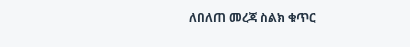ለበለጠ መረጃ ስልክ ቁጥር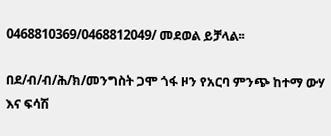0468810369/0468812049/ መደወል ይቻላል፡፡

በደ/ብ/ብ/ሕ/ክ/መንግስት ጋሞ ጎፋ ዞን የአርባ ምንጭ ከተማ ውሃ እና ፍሳሽ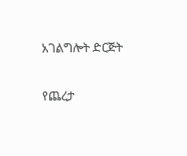አገልግሎት ድርጅት

የጨረታ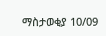ማስታወቂያ 10/09